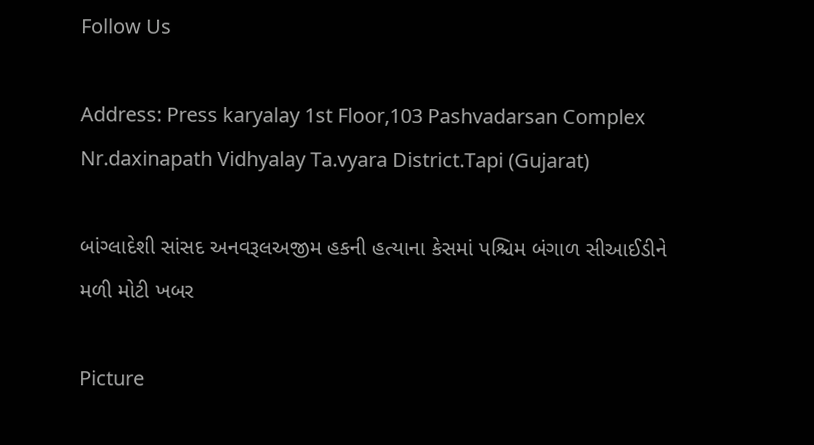Follow Us

Address: Press karyalay 1st Floor,103 Pashvadarsan Complex Nr.daxinapath Vidhyalay Ta.vyara District.Tapi (Gujarat)

બાંગ્લાદેશી સાંસદ અનવરૂલઅજીમ હકની હત્યાના કેસમાં પશ્ચિમ બંગાળ સીઆઈડીને મળી મોટી ખબર

Picture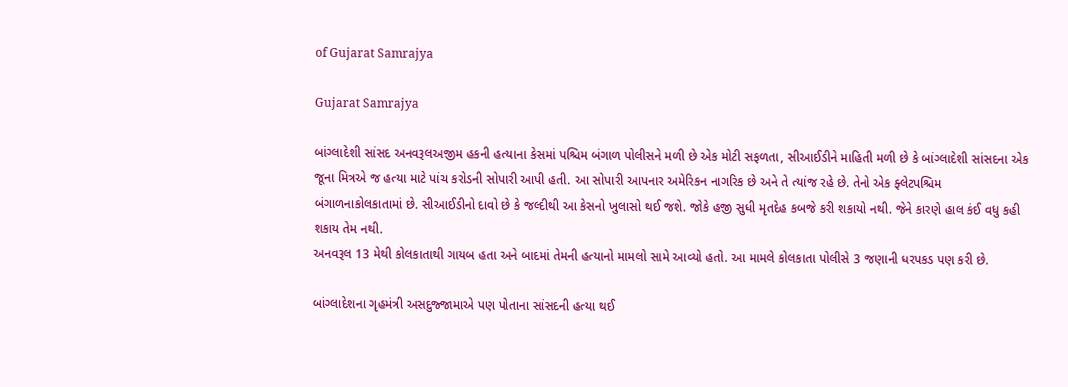of Gujarat Samrajya

Gujarat Samrajya

બાંગ્લાદેશી સાંસદ અનવરૂલઅજીમ હકની હત્યાના કેસમાં પશ્ચિમ બંગાળ પોલીસને મળી છે એક મોટી સફળતા, સીઆઈડીને માહિતી મળી છે કે બાંગ્લાદેશી સાંસદના એક જૂના મિત્રએ જ હત્યા માટે પાંચ કરોડની સોપારી આપી હતી. આ સોપારી આપનાર અમેરિકન નાગરિક છે અને તે ત્યાંજ રહે છે. તેનો એક ફ્લેટપશ્ચિમ બંગાળનાકોલકાતામાં છે. સીઆઈડીનો દાવો છે કે જલ્દીથી આ કેસનો ખુલાસો થઈ જશે. જોકે હજી સુધી મૃતદેહ કબજે કરી શકાયો નથી. જેને કારણે હાલ કંઈ વધુ કહી શકાય તેમ નથી.
અનવરૂલ 13 મેથી કોલકાતાથી ગાયબ હતા અને બાદમાં તેમની હત્યાનો મામલો સામે આવ્યો હતો. આ મામલે કોલકાતા પોલીસે 3 જણાની ધરપકડ પણ કરી છે.

બાંગ્લાદેશના ગૃહમંત્રી અસદુજ્જામાએ પણ પોતાના સાંસદની હત્યા થઈ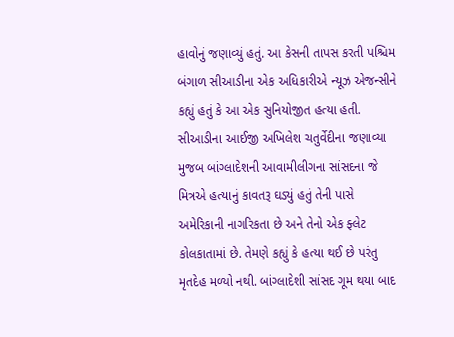હાવોનું જણાવ્યું હતું. આ કેસની તાપસ કરતી પશ્ચિમ બંગાળ સીઆડીના એક અધિકારીએ ન્યૂઝ એજન્સીને કહ્યું હતું કે આ એક સુનિયોજીત હત્યા હતી. સીઆડીના આઈજી અખિલેશ ચતુર્વેદીના જણાવ્યા મુજબ બાંગ્લાદેશની આવામીલીગના સાંસદના જે મિત્રએ હત્યાનું કાવતરૂ ઘડ્યું હતું તેની પાસે અમેરિકાની નાગરિકતા છે અને તેનો એક ફ્લેટ કોલકાતામાં છે. તેમણે કહ્યું કે હત્યા થઈ છે પરંતુ મૃતદેહ મળ્યો નથી. બાંગ્લાદેશી સાંસદ ગૂમ થયા બાદ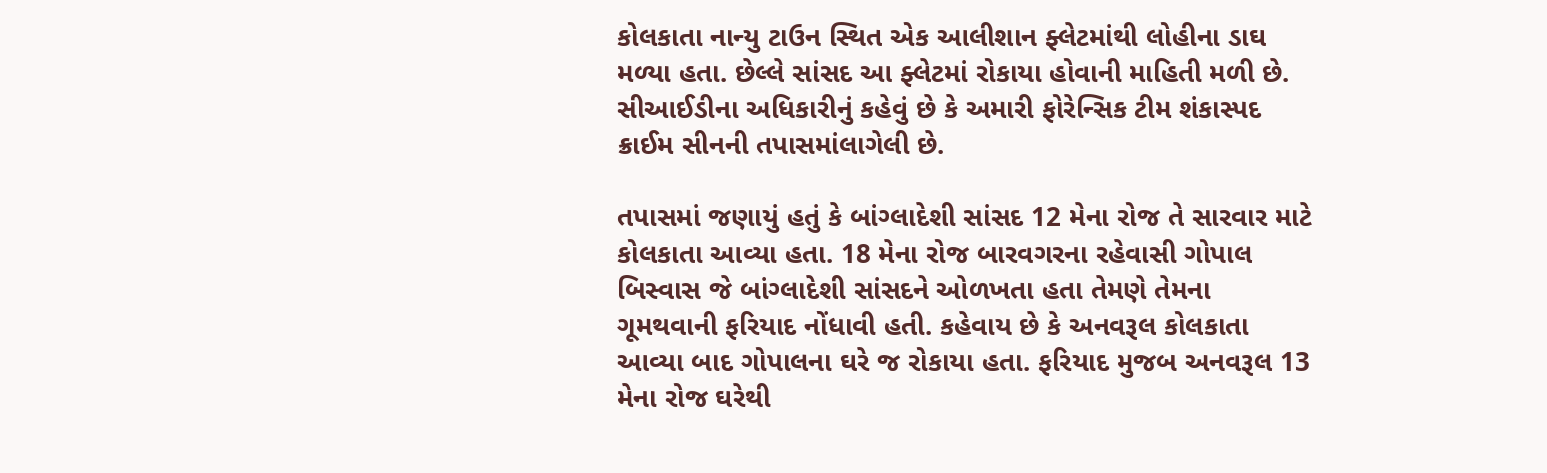કોલકાતા નાન્યુ ટાઉન સ્થિત એક આલીશાન ફ્લેટમાંથી લોહીના ડાઘ મળ્યા હતા. છેલ્લે સાંસદ આ ફ્લેટમાં રોકાયા હોવાની માહિતી મળી છે. સીઆઈડીના અધિકારીનું કહેવું છે કે અમારી ફોરેન્સિક ટીમ શંકાસ્પદ ક્રાઈમ સીનની તપાસમાંલાગેલી છે.

તપાસમાં જણાયું હતું કે બાંગ્લાદેશી સાંસદ 12 મેના રોજ તે સારવાર માટે કોલકાતા આવ્યા હતા. 18 મેના રોજ બારવગરના રહેવાસી ગોપાલ બિસ્વાસ જે બાંગ્લાદેશી સાંસદને ઓળખતા હતા તેમણે તેમના ગૂમથવાની ફરિયાદ નોંધાવી હતી. કહેવાય છે કે અનવરૂલ કોલકાતા આવ્યા બાદ ગોપાલના ઘરે જ રોકાયા હતા. ફરિયાદ મુજબ અનવરૂલ 13 મેના રોજ ઘરેથી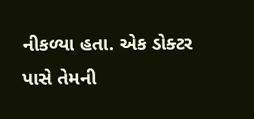નીકળ્યા હતા. એક ડોક્ટર પાસે તેમની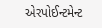એરપોઈન્ટમેન્ટ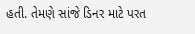હતી. તેમણે સાંજે ડિનર માટે પરત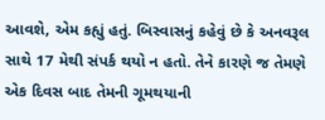આવશે, એમ કહ્યું હતું. બિસ્વાસનું કહેવું છે કે અનવરૂલ સાથે 17 મેથી સંપર્ક થયો ન હતો. તેને કારણે જ તેમણે એક દિવસ બાદ તેમની ગૂમથયાની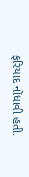ફરિયાદ નોંધાવી હતી.